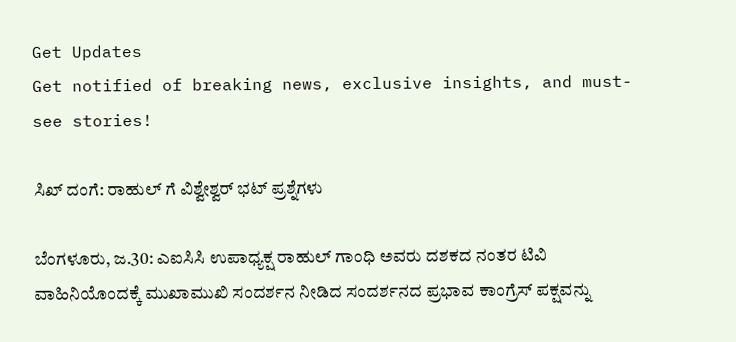Get Updates
Get notified of breaking news, exclusive insights, and must-see stories!

ಸಿಖ್ ದಂಗೆ: ರಾಹುಲ್ ಗೆ ವಿಶ್ವೇಶ್ವರ್ ಭಟ್ ಪ್ರಶ್ನೆಗಳು

ಬೆಂಗಳೂರು, ಜ.30: ಎಐಸಿಸಿ ಉಪಾಧ್ಯಕ್ಷ ರಾಹುಲ್ ಗಾಂಧಿ ಅವರು ದಶಕದ ನಂತರ ಟಿವಿ ವಾಹಿನಿಯೊಂದಕ್ಕೆ ಮುಖಾಮುಖಿ ಸಂದರ್ಶನ ನೀಡಿದ ಸಂದರ್ಶನದ ಪ್ರಭಾವ ಕಾಂಗ್ರೆಸ್ ಪಕ್ಷವನ್ನು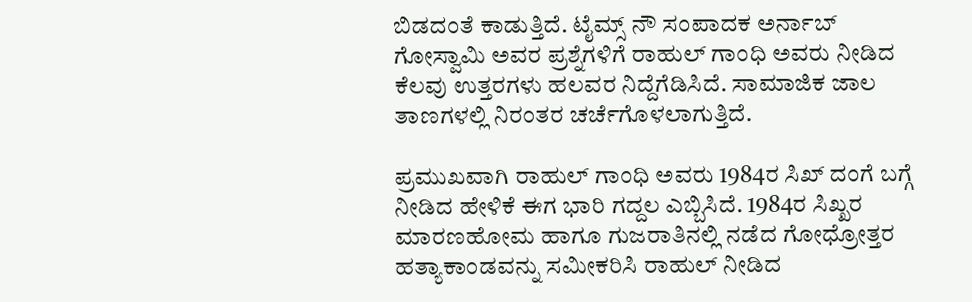ಬಿಡದಂತೆ ಕಾಡುತ್ತಿದೆ. ಟೈಮ್ಸ್ ನೌ ಸಂಪಾದಕ ಅರ್ನಾಬ್ ಗೋಸ್ವಾಮಿ ಅವರ ಪ್ರಶ್ನೆಗಳಿಗೆ ರಾಹುಲ್ ಗಾಂಧಿ ಅವರು ನೀಡಿದ ಕೆಲವು ಉತ್ತರಗಳು ಹಲವರ ನಿದ್ದೆಗೆಡಿಸಿದೆ. ಸಾಮಾಜಿಕ ಜಾಲ ತಾಣಗಳಲ್ಲಿ ನಿರಂತರ ಚರ್ಚೆಗೊಳಲಾಗುತ್ತಿದೆ.

ಪ್ರಮುಖವಾಗಿ ರಾಹುಲ್ ಗಾಂಧಿ ಅವರು 1984ರ ಸಿಖ್ ದಂಗೆ ಬಗ್ಗೆ ನೀಡಿದ ಹೇಳಿಕೆ ಈಗ ಭಾರಿ ಗದ್ದಲ ಎಬ್ಬಿಸಿದೆ. 1984ರ ಸಿಖ್ಖರ ಮಾರಣಹೋಮ ಹಾಗೂ ಗುಜರಾತಿನಲ್ಲಿ ನಡೆದ ಗೋಧ್ರೋತ್ತರ ಹತ್ಯಾಕಾಂಡವನ್ನು ಸಮೀಕರಿಸಿ ರಾಹುಲ್ ನೀಡಿದ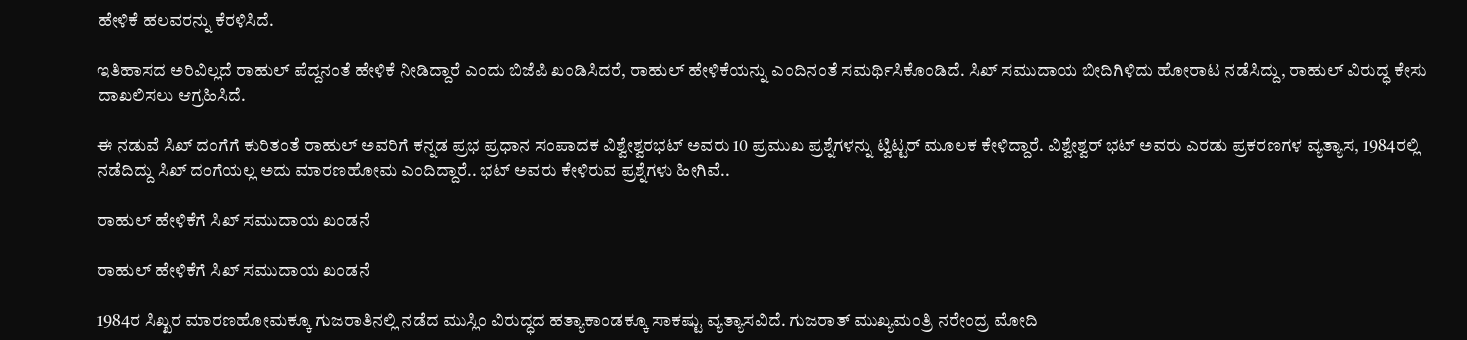ಹೇಳಿಕೆ ಹಲವರನ್ನು ಕೆರಳಿಸಿದೆ.

ಇತಿಹಾಸದ ಅರಿವಿಲ್ಲದೆ ರಾಹುಲ್ ಪೆದ್ದನಂತೆ ಹೇಳಿಕೆ ನೀಡಿದ್ದಾರೆ ಎಂದು ಬಿಜೆಪಿ ಖಂಡಿಸಿದರೆ, ರಾಹುಲ್ ಹೇಳಿಕೆಯನ್ನು ಎಂದಿನಂತೆ ಸಮರ್ಥಿಸಿಕೊಂಡಿದೆ. ಸಿಖ್ ಸಮುದಾಯ ಬೀದಿಗಿಳಿದು ಹೋರಾಟ ನಡೆಸಿದ್ದು, ರಾಹುಲ್ ವಿರುದ್ಧ ಕೇಸು ದಾಖಲಿಸಲು ಆಗ್ರಹಿಸಿದೆ.

ಈ ನಡುವೆ ಸಿಖ್ ದಂಗೆಗೆ ಕುರಿತಂತೆ ರಾಹುಲ್ ಅವರಿಗೆ ಕನ್ನಡ ಪ್ರಭ ಪ್ರಧಾನ ಸಂಪಾದಕ ವಿಶ್ವೇಶ್ವರಭಟ್ ಅವರು 10 ಪ್ರಮುಖ ಪ್ರಶ್ನೆಗಳನ್ನು ಟ್ವಿಟ್ಟರ್ ಮೂಲಕ ಕೇಳಿದ್ದಾರೆ. ವಿಶ್ವೇಶ್ವರ್ ಭಟ್ ಅವರು ಎರಡು ಪ್ರಕರಣಗಳ ವ್ಯತ್ಯಾಸ, 1984ರಲ್ಲಿ ನಡೆದಿದ್ದು ಸಿಖ್ ದಂಗೆಯಲ್ಲ ಅದು ಮಾರಣಹೋಮ ಎಂದಿದ್ದಾರೆ.. ಭಟ್ ಅವರು ಕೇಳಿರುವ ಪ್ರಶ್ನೆಗಳು ಹೀಗಿವೆ..

ರಾಹುಲ್ ಹೇಳಿಕೆಗೆ ಸಿಖ್ ಸಮುದಾಯ ಖಂಡನೆ

ರಾಹುಲ್ ಹೇಳಿಕೆಗೆ ಸಿಖ್ ಸಮುದಾಯ ಖಂಡನೆ

1984ರ ಸಿಖ್ಖರ ಮಾರಣಹೋಮಕ್ಕೂ ಗುಜರಾತಿನಲ್ಲಿ ನಡೆದ ಮುಸ್ಲಿಂ ವಿರುದ್ಧದ ಹತ್ಯಾಕಾಂಡಕ್ಕೂ ಸಾಕಷ್ಟು ವ್ಯತ್ಯಾಸವಿದೆ. ಗುಜರಾತ್ ಮುಖ್ಯಮಂತ್ರಿ ನರೇಂದ್ರ ಮೋದಿ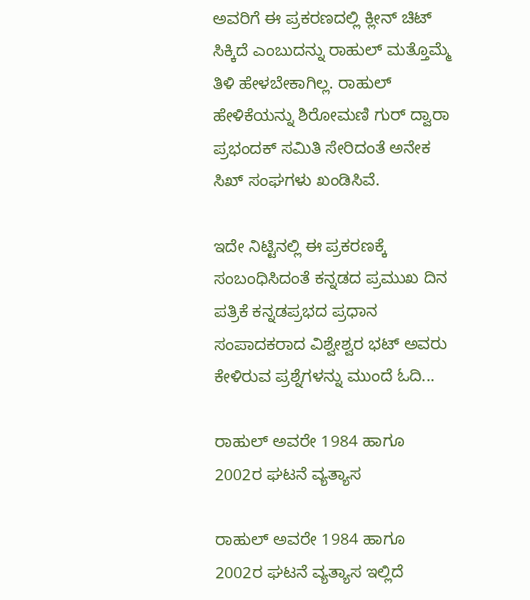ಅವರಿಗೆ ಈ ಪ್ರಕರಣದಲ್ಲಿ ಕ್ಲೀನ್ ಚಿಟ್ ಸಿಕ್ಕಿದೆ ಎಂಬುದನ್ನು ರಾಹುಲ್ ಮತ್ತೊಮ್ಮೆ ತಿಳಿ ಹೇಳಬೇಕಾಗಿಲ್ಲ. ರಾಹುಲ್ ಹೇಳಿಕೆಯನ್ನು ಶಿರೋಮಣಿ ಗುರ್ ದ್ವಾರಾ ಪ್ರಭಂದಕ್ ಸಮಿತಿ ಸೇರಿದಂತೆ ಅನೇಕ ಸಿಖ್ ಸಂಘಗಳು ಖಂಡಿಸಿವೆ.

ಇದೇ ನಿಟ್ಟಿನಲ್ಲಿ ಈ ಪ್ರಕರಣಕ್ಕೆ ಸಂಬಂಧಿಸಿದಂತೆ ಕನ್ನಡದ ಪ್ರಮುಖ ದಿನ ಪತ್ರಿಕೆ ಕನ್ನಡಪ್ರಭದ ಪ್ರಧಾನ ಸಂಪಾದಕರಾದ ವಿಶ್ವೇಶ್ವರ ಭಟ್ ಅವರು ಕೇಳಿರುವ ಪ್ರಶ್ನೆಗಳನ್ನು ಮುಂದೆ ಓದಿ...

ರಾಹುಲ್ ಅವರೇ 1984 ಹಾಗೂ 2002ರ ಘಟನೆ ವ್ಯತ್ಯಾಸ

ರಾಹುಲ್ ಅವರೇ 1984 ಹಾಗೂ 2002ರ ಘಟನೆ ವ್ಯತ್ಯಾಸ ಇಲ್ಲಿದೆ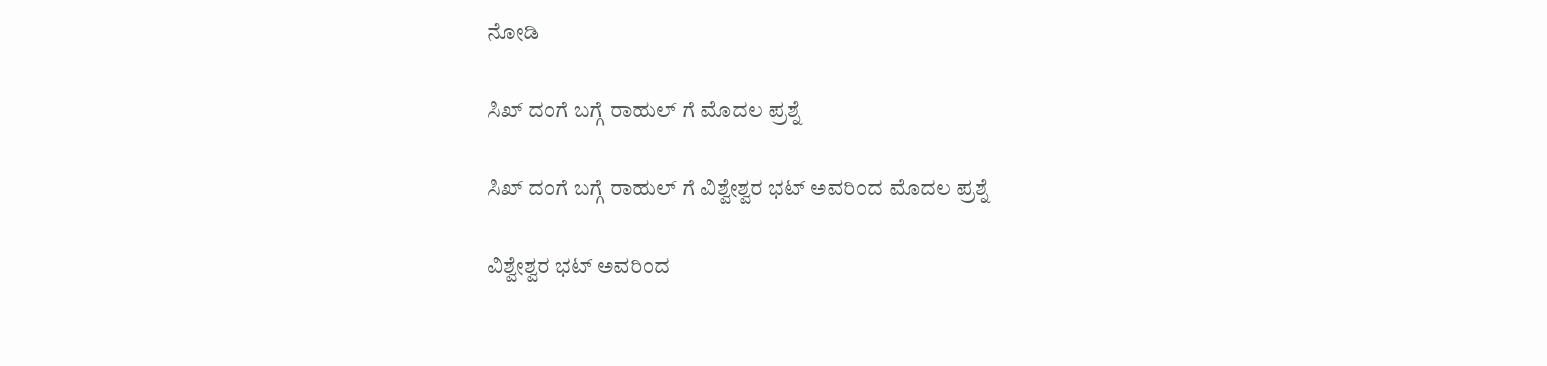ನೋಡಿ

ಸಿಖ್ ದಂಗೆ ಬಗ್ಗೆ ರಾಹುಲ್ ಗೆ ಮೊದಲ ಪ್ರಶ್ನೆ

ಸಿಖ್ ದಂಗೆ ಬಗ್ಗೆ ರಾಹುಲ್ ಗೆ ವಿಶ್ವೇಶ್ವರ ಭಟ್ ಅವರಿಂದ ಮೊದಲ ಪ್ರಶ್ನೆ

ವಿಶ್ವೇಶ್ವರ ಭಟ್ ಅವರಿಂದ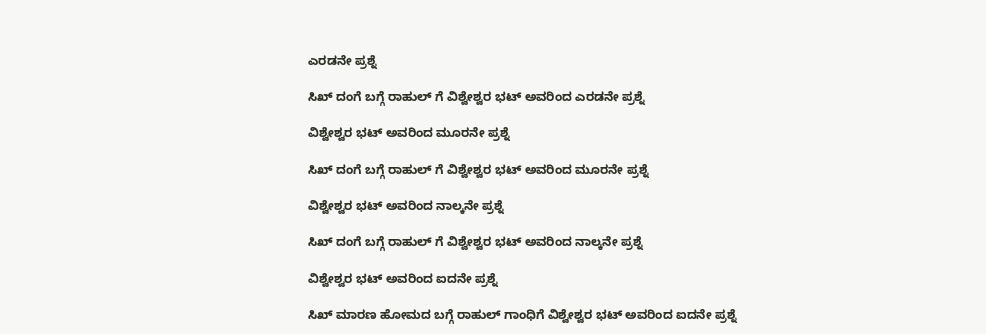ಎರಡನೇ ಪ್ರಶ್ನೆ

ಸಿಖ್ ದಂಗೆ ಬಗ್ಗೆ ರಾಹುಲ್ ಗೆ ವಿಶ್ವೇಶ್ವರ ಭಟ್ ಅವರಿಂದ ಎರಡನೇ ಪ್ರಶ್ನೆ

ವಿಶ್ವೇಶ್ವರ ಭಟ್ ಅವರಿಂದ ಮೂರನೇ ಪ್ರಶ್ನೆ

ಸಿಖ್ ದಂಗೆ ಬಗ್ಗೆ ರಾಹುಲ್ ಗೆ ವಿಶ್ವೇಶ್ವರ ಭಟ್ ಅವರಿಂದ ಮೂರನೇ ಪ್ರಶ್ನೆ

ವಿಶ್ವೇಶ್ವರ ಭಟ್ ಅವರಿಂದ ನಾಲ್ಕನೇ ಪ್ರಶ್ನೆ

ಸಿಖ್ ದಂಗೆ ಬಗ್ಗೆ ರಾಹುಲ್ ಗೆ ವಿಶ್ವೇಶ್ವರ ಭಟ್ ಅವರಿಂದ ನಾಲ್ಕನೇ ಪ್ರಶ್ನೆ

ವಿಶ್ವೇಶ್ವರ ಭಟ್ ಅವರಿಂದ ಐದನೇ ಪ್ರಶ್ನೆ

ಸಿಖ್ ಮಾರಣ ಹೋಮದ ಬಗ್ಗೆ ರಾಹುಲ್ ಗಾಂಧಿಗೆ ವಿಶ್ವೇಶ್ವರ ಭಟ್ ಅವರಿಂದ ಐದನೇ ಪ್ರಶ್ನೆ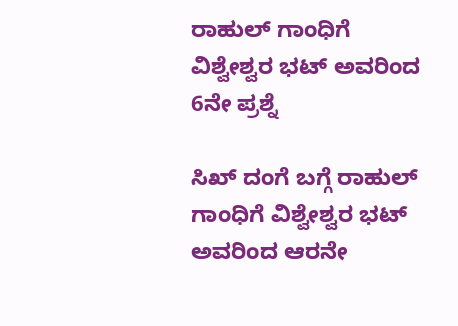ರಾಹುಲ್ ಗಾಂಧಿಗೆ ವಿಶ್ವೇಶ್ವರ ಭಟ್ ಅವರಿಂದ 6ನೇ ಪ್ರಶ್ನೆ

ಸಿಖ್ ದಂಗೆ ಬಗ್ಗೆ ರಾಹುಲ್ ಗಾಂಧಿಗೆ ವಿಶ್ವೇಶ್ವರ ಭಟ್ ಅವರಿಂದ ಆರನೇ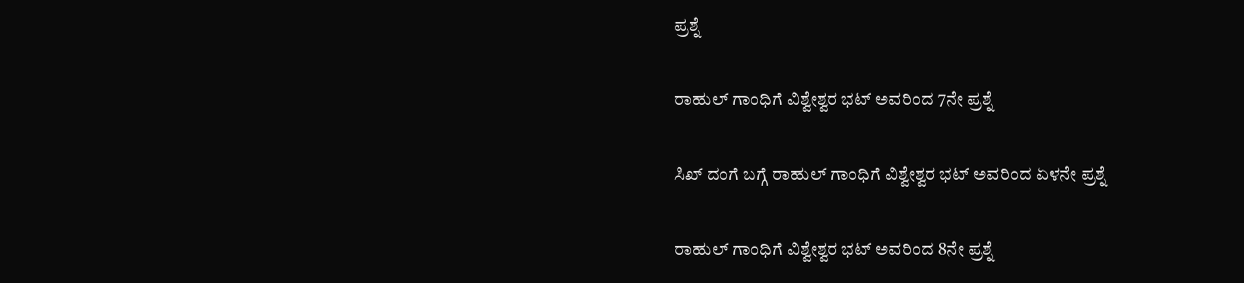ಪ್ರಶ್ನೆ

ರಾಹುಲ್ ಗಾಂಧಿಗೆ ವಿಶ್ವೇಶ್ವರ ಭಟ್ ಅವರಿಂದ 7ನೇ ಪ್ರಶ್ನೆ

ಸಿಖ್ ದಂಗೆ ಬಗ್ಗೆ ರಾಹುಲ್ ಗಾಂಧಿಗೆ ವಿಶ್ವೇಶ್ವರ ಭಟ್ ಅವರಿಂದ ಏಳನೇ ಪ್ರಶ್ನೆ

ರಾಹುಲ್ ಗಾಂಧಿಗೆ ವಿಶ್ವೇಶ್ವರ ಭಟ್ ಅವರಿಂದ 8ನೇ ಪ್ರಶ್ನೆ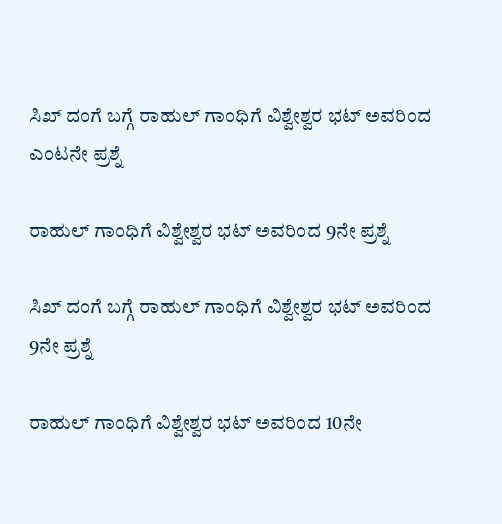ಸಿಖ್ ದಂಗೆ ಬಗ್ಗೆ ರಾಹುಲ್ ಗಾಂಧಿಗೆ ವಿಶ್ವೇಶ್ವರ ಭಟ್ ಅವರಿಂದ ಎಂಟನೇ ಪ್ರಶ್ನೆ

ರಾಹುಲ್ ಗಾಂಧಿಗೆ ವಿಶ್ವೇಶ್ವರ ಭಟ್ ಅವರಿಂದ 9ನೇ ಪ್ರಶ್ನೆ

ಸಿಖ್ ದಂಗೆ ಬಗ್ಗೆ ರಾಹುಲ್ ಗಾಂಧಿಗೆ ವಿಶ್ವೇಶ್ವರ ಭಟ್ ಅವರಿಂದ 9ನೇ ಪ್ರಶ್ನೆ

ರಾಹುಲ್ ಗಾಂಧಿಗೆ ವಿಶ್ವೇಶ್ವರ ಭಟ್ ಅವರಿಂದ 10ನೇ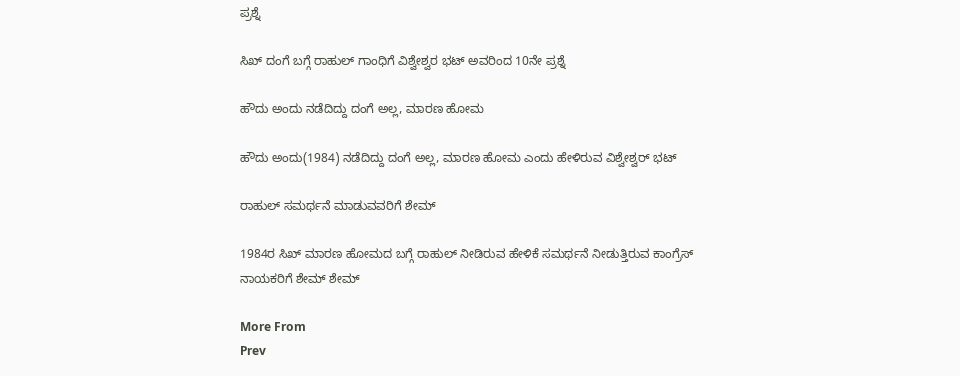ಪ್ರಶ್ನೆ

ಸಿಖ್ ದಂಗೆ ಬಗ್ಗೆ ರಾಹುಲ್ ಗಾಂಧಿಗೆ ವಿಶ್ವೇಶ್ವರ ಭಟ್ ಅವರಿಂದ 10ನೇ ಪ್ರಶ್ನೆ

ಹೌದು ಅಂದು ನಡೆದಿದ್ದು ದಂಗೆ ಅಲ್ಲ, ಮಾರಣ ಹೋಮ

ಹೌದು ಅಂದು(1984) ನಡೆದಿದ್ದು ದಂಗೆ ಅಲ್ಲ, ಮಾರಣ ಹೋಮ ಎಂದು ಹೇಳಿರುವ ವಿಶ್ವೇಶ್ವರ್ ಭಟ್

ರಾಹುಲ್ ಸಮರ್ಥನೆ ಮಾಡುವವರಿಗೆ ಶೇಮ್

1984ರ ಸಿಖ್ ಮಾರಣ ಹೋಮದ ಬಗ್ಗೆ ರಾಹುಲ್ ನೀಡಿರುವ ಹೇಳಿಕೆ ಸಮರ್ಥನೆ ನೀಡುತ್ತಿರುವ ಕಾಂಗ್ರೆಸ್ ನಾಯಕರಿಗೆ ಶೇಮ್ ಶೇಮ್

More From
Prev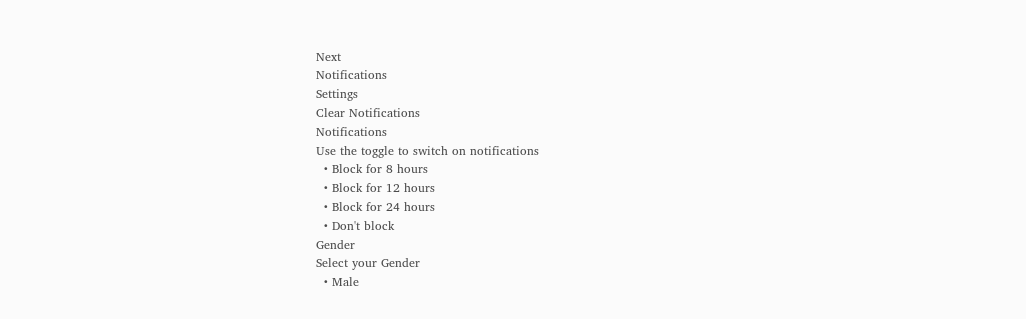Next
Notifications
Settings
Clear Notifications
Notifications
Use the toggle to switch on notifications
  • Block for 8 hours
  • Block for 12 hours
  • Block for 24 hours
  • Don't block
Gender
Select your Gender
  • Male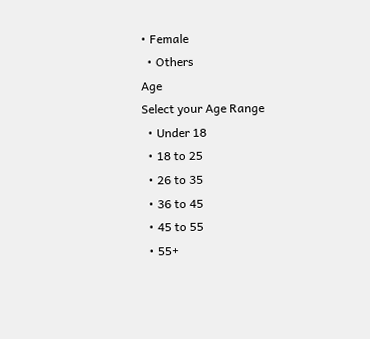• Female
  • Others
Age
Select your Age Range
  • Under 18
  • 18 to 25
  • 26 to 35
  • 36 to 45
  • 45 to 55
  • 55+